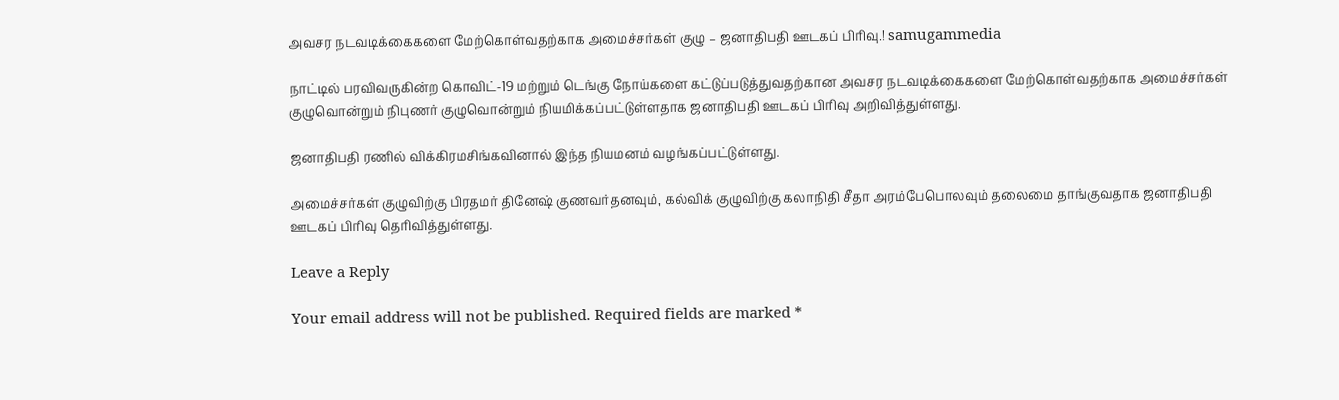அவசர நடவடிக்கைகளை மேற்கொள்வதற்காக அமைச்சர்கள் குழு – ஜனாதிபதி ஊடகப் பிரிவு.! samugammedia

நாட்டில் பரவிவருகின்ற கொவிட்-19 மற்றும் டெங்கு நோய்களை கட்டுப்படுத்துவதற்கான அவசர நடவடிக்கைகளை மேற்கொள்வதற்காக அமைச்சர்கள் குழுவொன்றும் நிபுணர் குழுவொன்றும் நியமிக்கப்பட்டுள்ளதாக ஜனாதிபதி ஊடகப் பிரிவு அறிவித்துள்ளது.

ஜனாதிபதி ரணில் விக்கிரமசிங்கவினால் இந்த நியமனம் வழங்கப்பட்டுள்ளது.

அமைச்சர்கள் குழுவிற்கு பிரதமர் தினேஷ் குணவர்தனவும், கல்விக் குழுவிற்கு கலாநிதி சீதா அரம்பேபொலவும் தலைமை தாங்குவதாக ஜனாதிபதி ஊடகப் பிரிவு தெரிவித்துள்ளது.

Leave a Reply

Your email address will not be published. Required fields are marked *